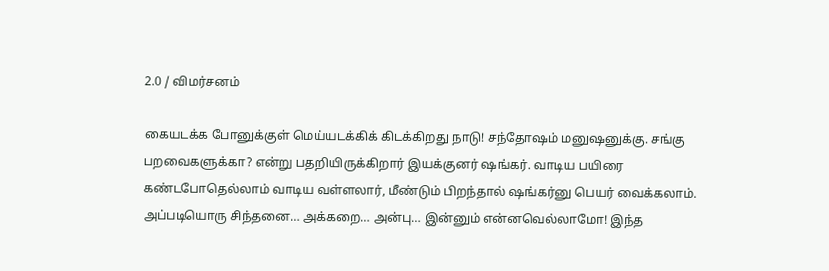2.0 / விமர்சனம்

கையடக்க போனுக்குள் மெய்யடக்கிக் கிடக்கிறது நாடு! சந்தோஷம் மனுஷனுக்கு. சங்கு பறவைகளுக்கா? என்று பதறியிருக்கிறார் இயக்குனர் ஷங்கர். வாடிய பயிரை கண்டபோதெல்லாம் வாடிய வள்ளலார், மீண்டும் பிறந்தால் ஷங்கர்னு பெயர் வைக்கலாம். அப்படியொரு சிந்தனை… அக்கறை… அன்பு… இன்னும் என்னவெல்லாமோ! இந்த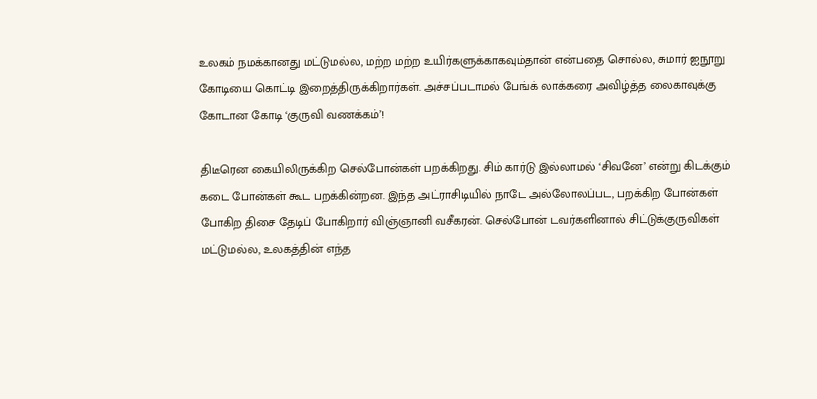உலகம் நமக்கானது மட்டுமல்ல, மற்ற மற்ற உயிர்களுக்காகவும்தான் என்பதை சொல்ல, சுமார் ஐநூறு கோடியை கொட்டி இறைத்திருக்கிறார்கள். அச்சப்படாமல் பேங்க் லாக்கரை அவிழ்த்த லைகாவுக்கு கோடான கோடி ‘குருவி வணக்கம்’!

திடீரென கையிலிருக்கிற செல்போன்கள் பறக்கிறது. சிம் கார்டு இல்லாமல் ‘சிவனே’ என்று கிடக்கும் கடை போன்கள் கூட பறக்கின்றன. இந்த அட்ராசிடியில் நாடே அல்லோலப்பட, பறக்கிற போன்கள் போகிற திசை தேடிப் போகிறார் விஞ்ஞானி வசீகரன். செல்போன் டவர்களினால் சிட்டுக்குருவிகள் மட்டுமல்ல, உலகத்தின் எந்த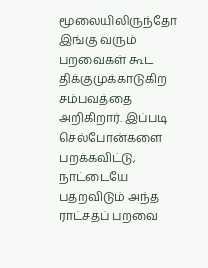மூலையிலிருந்தோ இங்கு வரும் பறவைகள் கூட திக்குமுக்காடுகிற சம்பவத்தை அறிகிறார். இப்படி செல்போன்களை பறக்கவிட்டு, நாட்டையே பதறவிடும் அந்த ராட்சதப் பறவை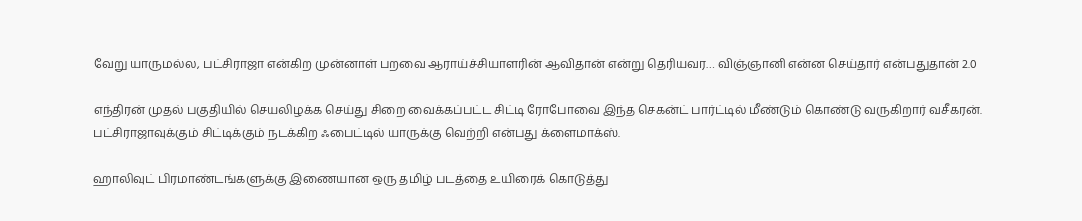வேறு யாருமல்ல, பட்சிராஜா என்கிற முன்னாள் பறவை ஆராய்ச்சியாளரின் ஆவிதான் என்று தெரியவர… விஞ்ஞானி என்ன செய்தார் என்பதுதான் 2.0

எந்திரன் முதல் பகுதியில் செயலிழக்க செய்து சிறை வைக்கப்பட்ட சிட்டி ரோபோவை இந்த செகன்ட் பார்ட்டில் மீண்டும் கொண்டு வருகிறார் வசீகரன். பட்சிராஜாவுக்கும் சிட்டிக்கும் நடக்கிற ஃபைட்டில் யாருக்கு வெற்றி என்பது க்ளைமாக்ஸ்.

ஹாலிவுட் பிரமாண்டங்களுக்கு இணையான ஒரு தமிழ் படத்தை உயிரைக் கொடுத்து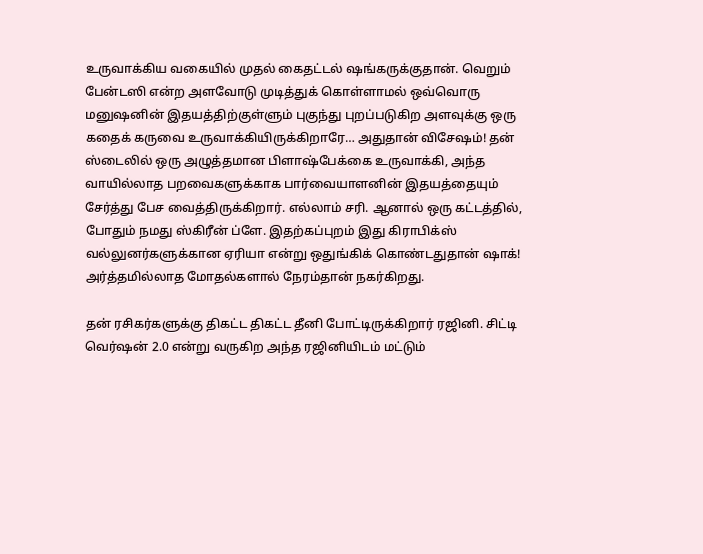உருவாக்கிய வகையில் முதல் கைதட்டல் ஷங்கருக்குதான். வெறும் பேன்டஸி என்ற அளவோடு முடித்துக் கொள்ளாமல் ஒவ்வொரு மனுஷனின் இதயத்திற்குள்ளும் புகுந்து புறப்படுகிற அளவுக்கு ஒரு கதைக் கருவை உருவாக்கியிருக்கிறாரே… அதுதான் விசேஷம்! தன் ஸ்டைலில் ஒரு அழுத்தமான பிளாஷ்பேக்கை உருவாக்கி, அந்த வாயில்லாத பறவைகளுக்காக பார்வையாளனின் இதயத்தையும் சேர்த்து பேச வைத்திருக்கிறார். எல்லாம் சரி. ஆனால் ஒரு கட்டத்தில், போதும் நமது ஸ்கிரீன் ப்ளே. இதற்கப்புறம் இது கிராபிக்ஸ் வல்லுனர்களுக்கான ஏரியா என்று ஒதுங்கிக் கொண்டதுதான் ஷாக்! அர்த்தமில்லாத மோதல்களால் நேரம்தான் நகர்கிறது.

தன் ரசிகர்களுக்கு திகட்ட திகட்ட தீனி போட்டிருக்கிறார் ரஜினி. சிட்டி வெர்ஷன் 2.0 என்று வருகிற அந்த ரஜினியிடம் மட்டும்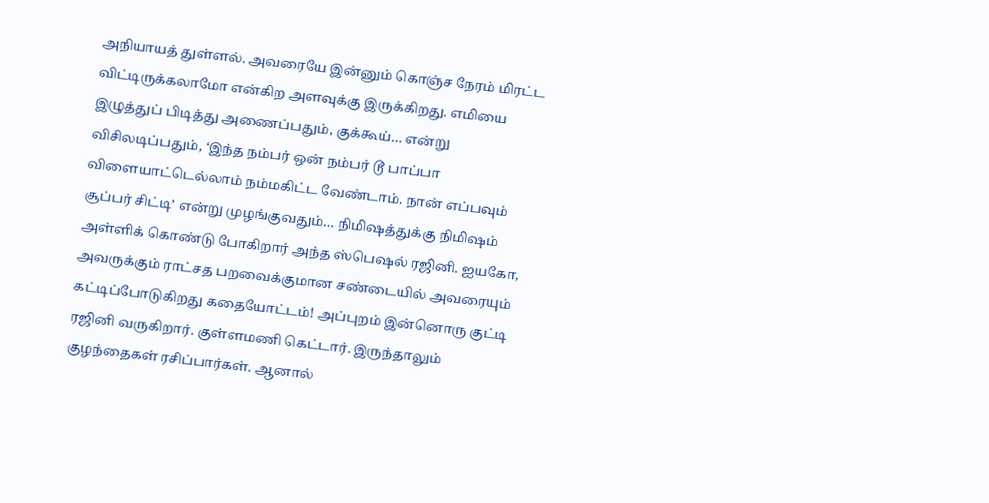அநியாயத் துள்ளல். அவரையே இன்னும் கொஞ்ச நேரம் மிரட்ட விட்டிருக்கலாமோ என்கிற அளவுக்கு இருக்கிறது. எமியை இழுத்துப் பிடித்து அணைப்பதும், குக்கூய்… என்று விசிலடிப்பதும், ‘இந்த நம்பர் ஒன் நம்பர் டூ பாப்பா விளையாட்டெல்லாம் நம்மகிட்ட வேண்டாம். நான் எப்பவும் சூப்பர் சிட்டி’ என்று முழங்குவதும்… நிமிஷத்துக்கு நிமிஷம் அள்ளிக் கொண்டு போகிறார் அந்த ஸ்பெஷல் ரஜினி. ஐயகோ, அவருக்கும் ராட்சத பறவைக்குமான சண்டையில் அவரையும் கட்டிப்போடுகிறது கதையோட்டம்! அப்புறம் இன்னொரு குட்டி ரஜினி வருகிறார். குள்ளமணி கெட்டார். இருந்தாலும் குழந்தைகள் ரசிப்பார்கள். ஆனால்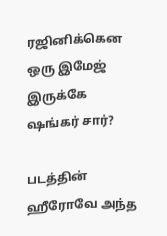ரஜினிக்கென ஒரு இமேஜ் இருக்கே ஷங்கர் சார்?

படத்தின் ஹீரோவே அந்த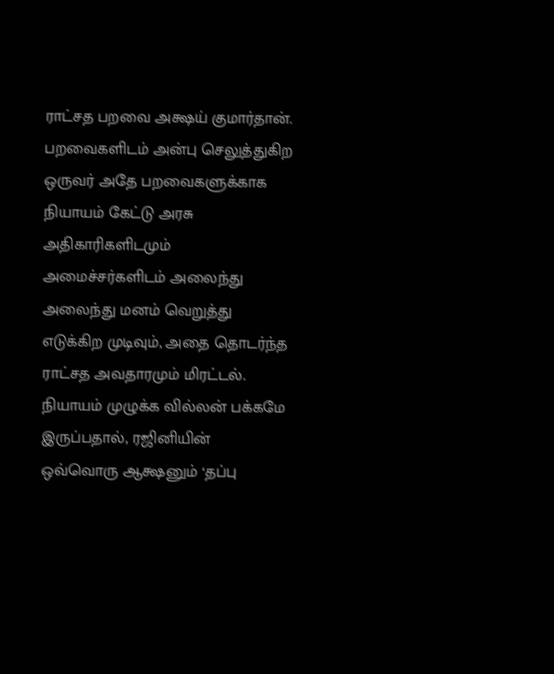ராட்சத பறவை அக்ஷய் குமார்தான். பறவைகளிடம் அன்பு செலுத்துகிற ஒருவர் அதே பறவைகளுக்காக நியாயம் கேட்டு அரசு அதிகாரிகளிடமும் அமைச்சர்களிடம் அலைந்து அலைந்து மனம் வெறுத்து எடுக்கிற முடிவும், அதை தொடர்ந்த ராட்சத அவதாரமும் மிரட்டல். நியாயம் முழுக்க வில்லன் பக்கமே இருப்பதால், ரஜினியின் ஒவ்வொரு ஆக்ஷனும் ‘தப்பு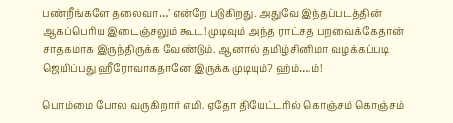பண்றீங்களே தலைவா…’ என்றே படுகிறது. அதுவே இந்தப்படத்தின் ஆகப்பெரிய இடைஞ்சலும் கூட! முடிவும் அந்த ராட்சத பறவைக்கேதான் சாதகமாக இருந்திருக்க வேண்டும். ஆனால் தமிழ்சினிமா வழக்கப்படி ஜெயிப்பது ஹீரோவாகதானே இருக்க முடியும்? ஹ்ம்….ம்!

பொம்மை போல வருகிறார் எமி. ஏதோ தியேட்டரில் கொஞ்சம் கொஞ்சம்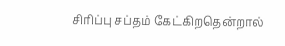சிரிப்பு சப்தம் கேட்கிறதென்றால்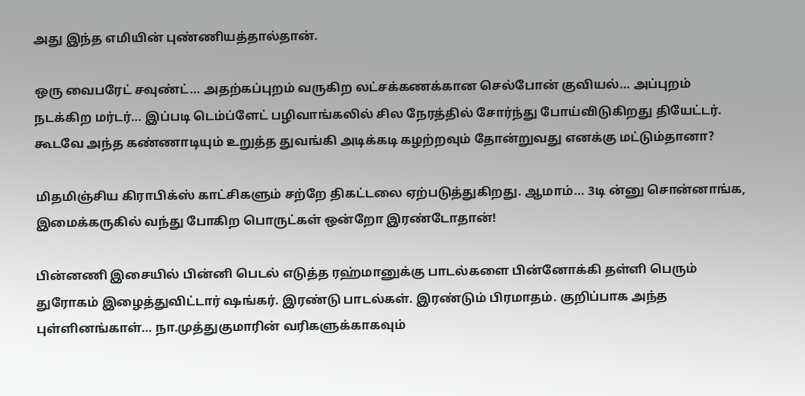அது இந்த எமியின் புண்ணியத்தால்தான்.

ஒரு வைபரேட் சவுண்ட்… அதற்கப்புறம் வருகிற லட்சக்கணக்கான செல்போன் குவியல்… அப்புறம் நடக்கிற மர்டர்… இப்படி டெம்ப்ளேட் பழிவாங்கலில் சில நேரத்தில் சோர்ந்து போய்விடுகிறது தியேட்டர். கூடவே அந்த கண்ணாடியும் உறுத்த துவங்கி அடிக்கடி கழற்றவும் தோன்றுவது எனக்கு மட்டும்தானா?

மிதமிஞ்சிய கிராபிக்ஸ் காட்சிகளும் சற்றே திகட்டலை ஏற்படுத்துகிறது. ஆமாம்… 3டி ன்னு சொன்னாங்க, இமைக்கருகில் வந்து போகிற பொருட்கள் ஒன்றோ இரண்டோதான்!

பின்னணி இசையில் பின்னி பெடல் எடுத்த ரஹ்மானுக்கு பாடல்களை பின்னோக்கி தள்ளி பெரும் துரோகம் இழைத்துவிட்டார் ஷங்கர். இரண்டு பாடல்கள். இரண்டும் பிரமாதம். குறிப்பாக அந்த புள்ளினங்காள்… நா.முத்துகுமாரின் வரிகளுக்காகவும்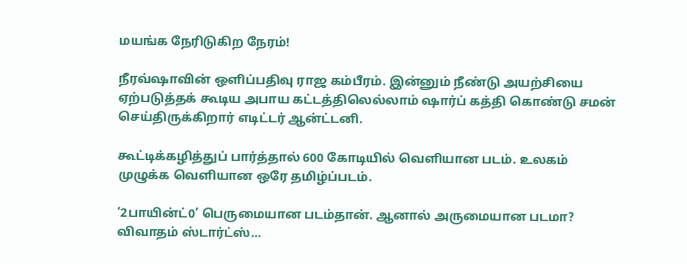மயங்க நேரிடுகிற நேரம்!

நீரவ்ஷாவின் ஒளிப்பதிவு ராஜ கம்பீரம். இன்னும் நீண்டு அயற்சியை ஏற்படுத்தக் கூடிய அபாய கட்டத்திலெல்லாம் ஷார்ப் கத்தி கொண்டு சமன் செய்திருக்கிறார் எடிட்டர் ஆன்ட்டனி.

கூட்டிக்கழித்துப் பார்த்தால் 600 கோடியில் வெளியான படம். உலகம் முழுக்க வெளியான ஒரே தமிழ்ப்படம்.

‘2பாயின்ட்0’ பெருமையான படம்தான். ஆனால் அருமையான படமா? விவாதம் ஸ்டார்ட்ஸ்…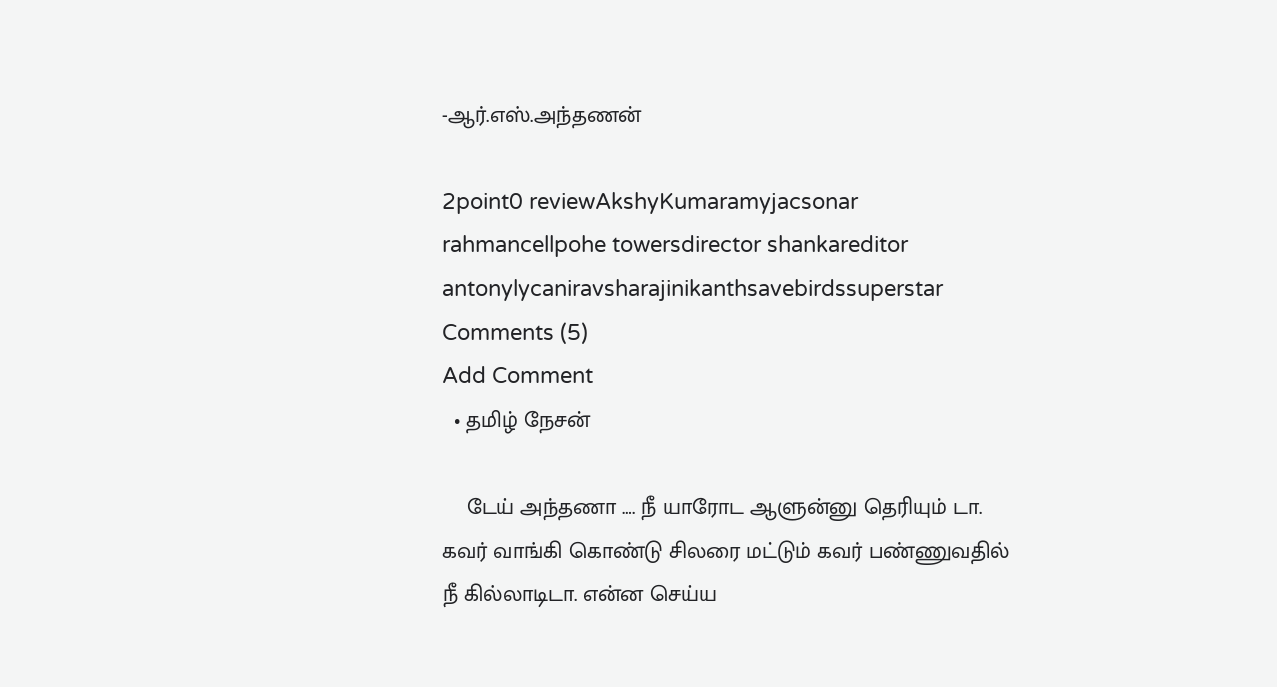-ஆர்.எஸ்.அந்தணன்

2point0 reviewAkshyKumaramyjacsonar rahmancellpohe towersdirector shankareditor antonylycaniravsharajinikanthsavebirdssuperstar
Comments (5)
Add Comment
  • தமிழ் நேசன்

    டேய் அந்தணா …. நீ யாரோட ஆளுன்னு தெரியும் டா. கவர் வாங்கி கொண்டு சிலரை மட்டும் கவர் பண்ணுவதில் நீ கில்லாடிடா. என்ன செய்ய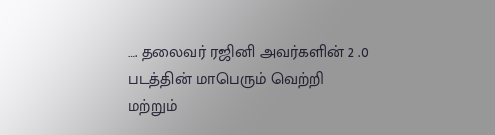…. தலைவர் ரஜினி அவர்களின் 2 .0 படத்தின் மாபெரும் வெற்றி மற்றும்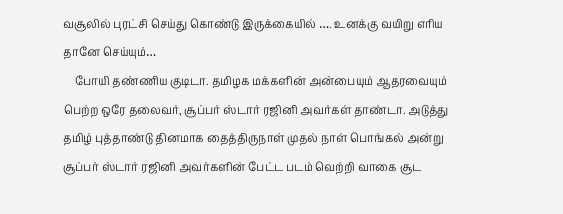வசூலில் புரட்சி செய்து கொண்டு இருக்கையில் …. உனக்கு வயிறு எரிய தானே செய்யும்…
    போயி தண்ணிய குடிடா. தமிழக மக்களின் அன்பையும் ஆதரவையும் பெற்ற ஒரே தலைவர், சூப்பர் ஸ்டார் ரஜினி அவர்கள் தாண்டா. அடுத்து தமிழ் புத்தாண்டு தினமாக தைத்திருநாள் முதல் நாள் பொங்கல் அன்று சூப்பர் ஸ்டார் ரஜினி அவர்களின் பேட்ட படம் வெற்றி வாகை சூட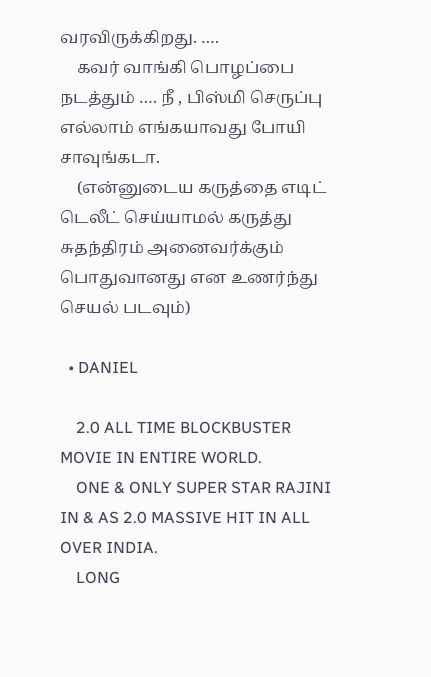வரவிருக்கிறது. ….
    கவர் வாங்கி பொழப்பை நடத்தும் …. நீ , பிஸ்மி செருப்பு எல்லாம் எங்கயாவது போயி சாவுங்கடா.
    (என்னுடைய கருத்தை எடிட் டெலீட் செய்யாமல் கருத்து சுதந்திரம் அனைவர்க்கும் பொதுவானது என உணர்ந்து செயல் படவும்)

  • DANIEL

    2.0 ALL TIME BLOCKBUSTER MOVIE IN ENTIRE WORLD.
    ONE & ONLY SUPER STAR RAJINI IN & AS 2.0 MASSIVE HIT IN ALL OVER INDIA.
    LONG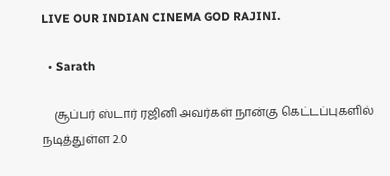LIVE OUR INDIAN CINEMA GOD RAJINI.

  • Sarath

    சூப்பர் ஸ்டார் ரஜினி அவர்கள் நான்கு கெட்டப்புகளில் நடித்துள்ள 2.0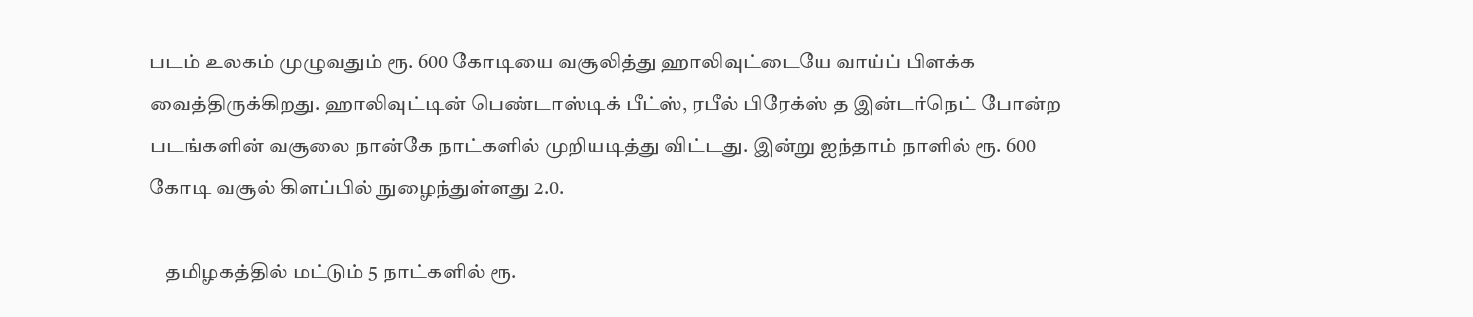படம் உலகம் முழுவதும் ரூ. 600 கோடியை வசூலித்து ஹாலிவுட்டையே வாய்ப் பிளக்க வைத்திருக்கிறது. ஹாலிவுட்டின் பெண்டாஸ்டிக் பீட்ஸ், ரபீல் பிரேக்ஸ் த இன்டர்நெட் போன்ற படங்களின் வசூலை நான்கே நாட்களில் முறியடித்து விட்டது. இன்று ஐந்தாம் நாளில் ரூ. 600 கோடி வசூல் கிளப்பில் நுழைந்துள்ளது 2.0.

    தமிழகத்தில் மட்டும் 5 நாட்களில் ரூ.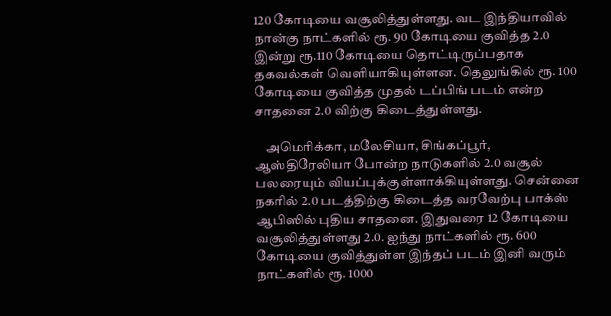120 கோடியை வசூலித்துள்ளது. வட இந்தியாவில் நான்கு நாட்களில் ரூ. 90 கோடியை குவித்த 2.0 இன்று ரூ.110 கோடியை தொட்டிருப்பதாக தகவல்கள் வெளியாகியுள்ளன. தெலுங்கில் ரூ. 100 கோடியை குவித்த முதல் டப்பிங் படம் என்ற சாதனை 2.0 விற்கு கிடைத்துள்ளது.

    அமெரிக்கா, மலேசியா, சிங்கப்பூர், ஆஸ்திரேலியா போன்ற நாடுகளில் 2.0 வசூல் பலரையும் வியப்புக்குள்ளாக்கியுள்ளது. சென்னை நகரில் 2.0 படத்திற்கு கிடைத்த வரவேற்பு பாக்ஸ் ஆபிஸில் புதிய சாதனை. இதுவரை 12 கோடியை வசூலித்துள்ளது 2.0. ஐந்து நாட்களில் ரூ. 600 கோடியை குவித்துள்ள இந்தப் படம் இனி வரும் நாட்களில் ரூ. 1000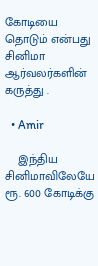கோடியை தொடும் என்பது சினிமா ஆர்வலர்களின் கருத்து .

  • Amir

    இந்திய சினிமாவிலேயே ரூ. 600 கோடிக்கு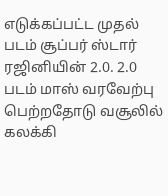எடுக்கப்பட்ட முதல் படம் சூப்பர் ஸ்டார் ரஜினியின் 2.0. 2.0 படம் மாஸ் வரவேற்பு பெற்றதோடு வசூலில் கலக்கி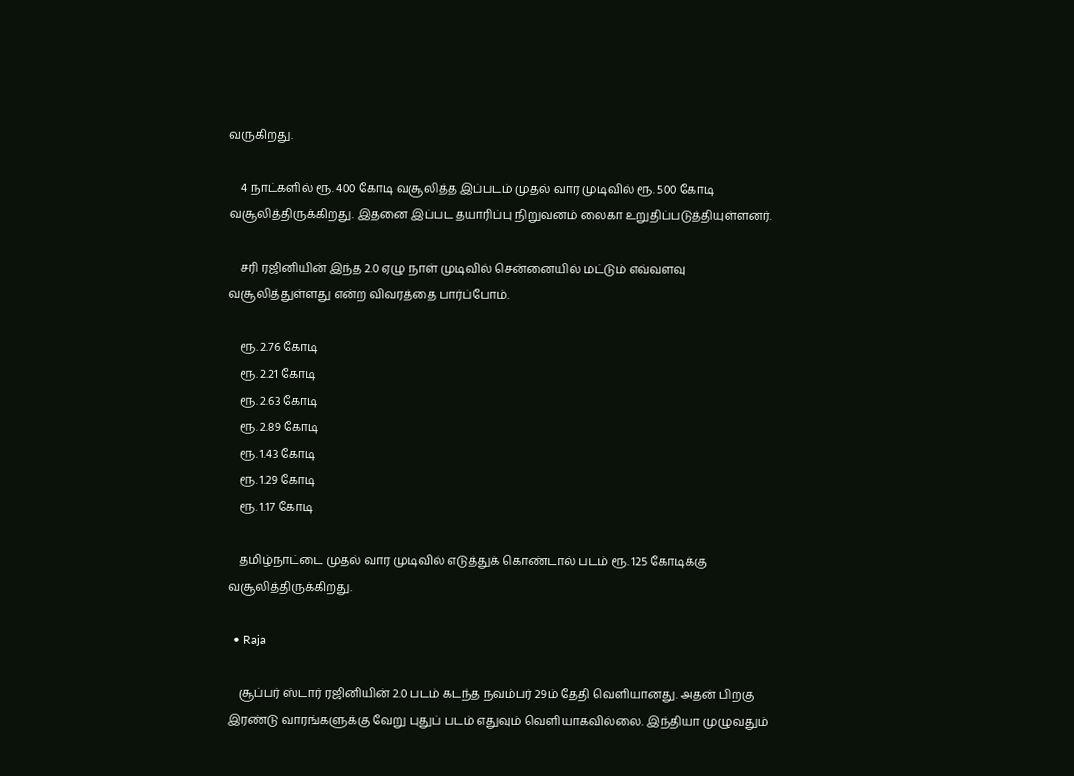வருகிறது.

    4 நாட்களில் ரூ. 400 கோடி வசூலித்த இப்படம் முதல் வார முடிவில் ரூ. 500 கோடி வசூலித்திருக்கிறது. இதனை இப்பட தயாரிப்பு நிறுவனம் லைகா உறுதிப்படுத்தியுள்ளனர்.

    சரி ரஜினியின் இந்த 2.0 ஏழு நாள் முடிவில் சென்னையில் மட்டும் எவ்வளவு வசூலித்துள்ளது என்ற விவரத்தை பார்ப்போம்.

    ரூ. 2.76 கோடி
    ரூ. 2.21 கோடி
    ரூ. 2.63 கோடி
    ரூ. 2.89 கோடி
    ரூ. 1.43 கோடி
    ரூ. 1.29 கோடி
    ரூ. 1.17 கோடி

    தமிழ்நாட்டை முதல் வார முடிவில் எடுத்துக் கொண்டால் படம் ரூ. 125 கோடிக்கு வசூலித்திருக்கிறது.

  • Raja

    சூப்பர் ஸ்டார் ரஜினியின் 2.0 படம் கடந்த நவம்பர் 29ம் தேதி வெளியானது. அதன் பிறகு இரண்டு வாரங்களுக்கு வேறு புதுப் படம் எதுவும் வெளியாகவில்லை. இந்தியா முழுவதும்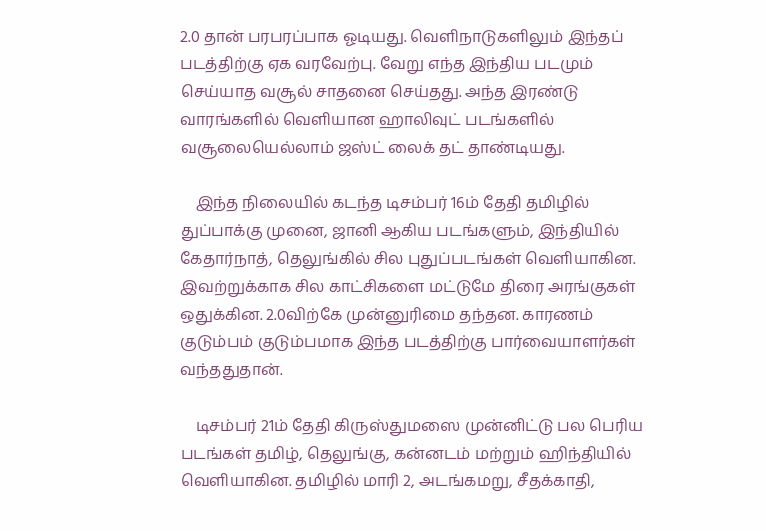2.0 தான் பரபரப்பாக ஓடியது. வெளிநாடுகளிலும் இந்தப் படத்திற்கு ஏக வரவேற்பு. வேறு எந்த இந்திய படமும் செய்யாத வசூல் சாதனை செய்தது. அந்த இரண்டு வாரங்களில் வெளியான ஹாலிவுட் படங்களில் வசூலையெல்லாம் ஜஸ்ட் லைக் தட் தாண்டியது.

    இந்த நிலையில் கடந்த டிசம்பர் 16ம் தேதி தமிழில் துப்பாக்கு முனை, ஜானி ஆகிய படங்களும், இந்தியில் கேதார்நாத், தெலுங்கில் சில புதுப்படங்கள் வெளியாகின. இவற்றுக்காக சில காட்சிகளை மட்டுமே திரை அரங்குகள் ஒதுக்கின. 2.0விற்கே முன்னுரிமை தந்தன. காரணம் குடும்பம் குடும்பமாக இந்த படத்திற்கு பார்வையாளர்கள் வந்ததுதான்.

    டிசம்பர் 21ம் தேதி கிருஸ்துமஸை முன்னிட்டு பல பெரிய படங்கள் தமிழ், தெலுங்கு, கன்னடம் மற்றும் ஹிந்தியில் வெளியாகின. தமிழில் மாரி 2, அடங்கமறு, சீதக்காதி,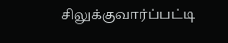சிலுக்குவார்ப்பட்டி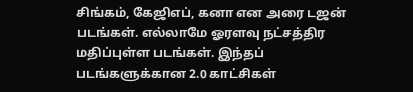சிங்கம், கேஜிஎப், கனா என அரை டஜன் படங்கள். எல்லாமே ஓரளவு நட்சத்திர மதிப்புள்ள படங்கள். இந்தப் படங்களுக்கான 2.0 காட்சிகள்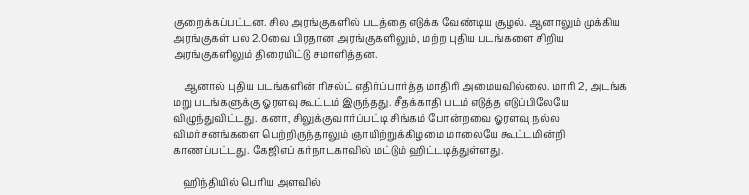குறைக்கப்பட்டன. சில அரங்குகளில் படத்தை எடுக்க வேண்டிய சூழல். ஆனாலும் முக்கிய அரங்குகள் பல 2.0வை பிரதான அரங்குகளிலும், மற்ற புதிய படங்களை சிறிய அரங்குகளிலும் திரையிட்டு சமாளித்தன.

    ஆனால் புதிய படங்களின் ரிசல்ட் எதிர்ப்பார்த்த மாதிரி அமையவில்லை. மாரி 2, அடங்க மறு படங்களுக்கு ஓரளவு கூட்டம் இருந்தது. சீதக்காதி படம் எடுத்த எடுப்பிலேயே விழுந்துவிட்டது. கனா, சிலுக்குவார்ப்பட்டி சிங்கம் போன்றவை ஓரளவு நல்ல விமர்சனங்களை பெற்றிருந்தாலும் ஞாயிற்றுக்கிழமை மாலையே கூட்டமின்றி காணப்பட்டது. கேஜிஎப் கர்நாடகாவில் மட்டும் ஹிட்டடித்துள்ளது.

    ஹிந்தியில் பெரிய அளவில்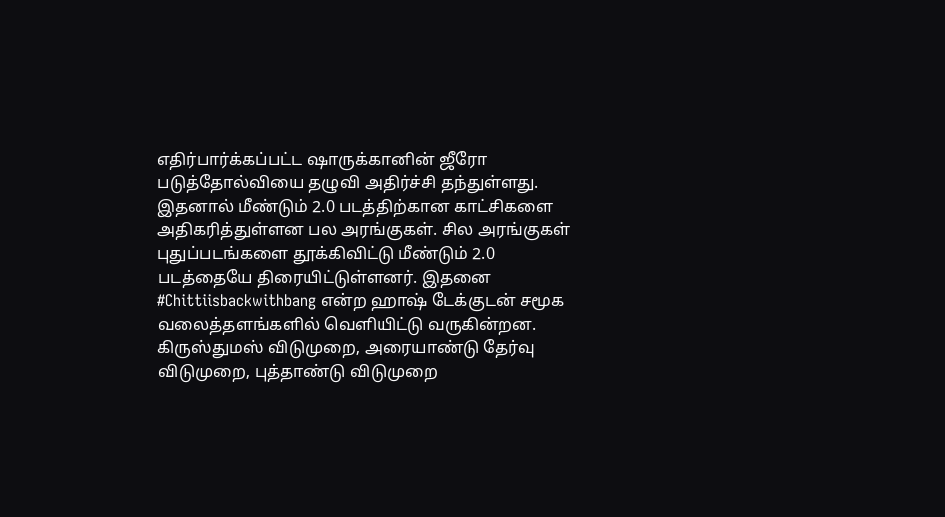எதிர்பார்க்கப்பட்ட ஷாருக்கானின் ஜீரோ படுத்தோல்வியை தழுவி அதிர்ச்சி தந்துள்ளது. இதனால் மீண்டும் 2.0 படத்திற்கான காட்சிகளை அதிகரித்துள்ளன பல அரங்குகள். சில அரங்குகள் புதுப்படங்களை தூக்கிவிட்டு மீண்டும் 2.0 படத்தையே திரையிட்டுள்ளனர். இதனை #Chittiisbackwithbang என்ற ஹாஷ் டேக்குடன் சமூக வலைத்தளங்களில் வெளியிட்டு வருகின்றன. கிருஸ்துமஸ் விடுமுறை, அரையாண்டு தேர்வு விடுமுறை, புத்தாண்டு விடுமுறை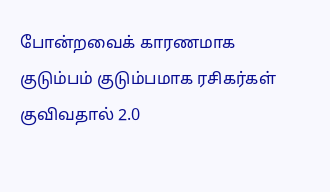போன்றவைக் காரணமாக குடும்பம் குடும்பமாக ரசிகர்கள் குவிவதால் 2.0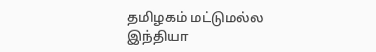தமிழகம் மட்டுமல்ல இந்தியா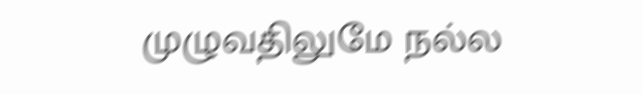முழுவதிலுமே நல்ல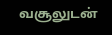வசூலுடன்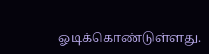ஓடிக்கொண்டுள்ளது.